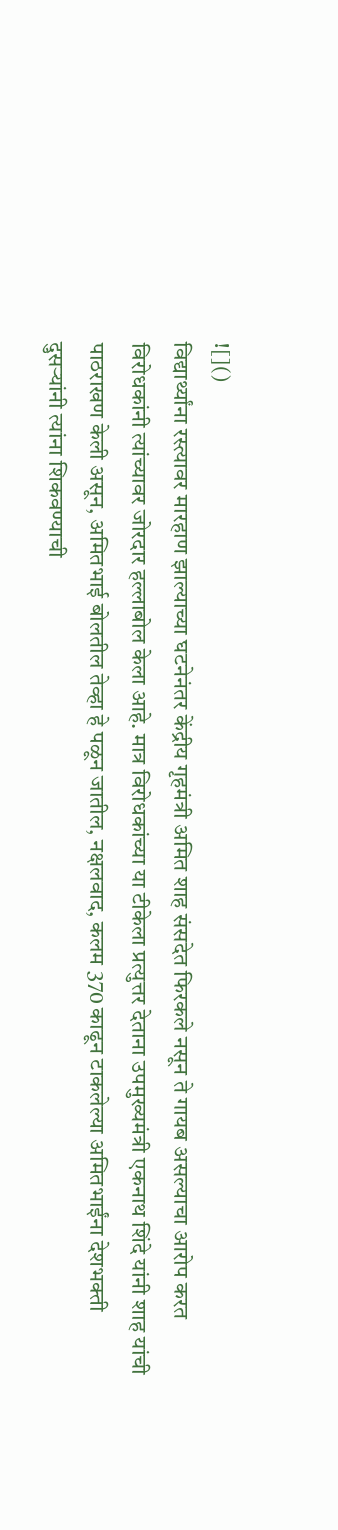![]()
विद्यार्थ्यांना रस्त्यावर मारहाण झाल्याच्या घटनेनंतर केंद्रीय गृहमंत्री अमित शाह संसदेत फिरकले नसून ते गायब असल्याचा आरोप करत विरोधकांनी त्यांच्यावर जोरदार हल्लाबोल केला आहे. मात्र विरोधकांच्या या टीकेला प्रत्युत्तर देताना उपमुख्यमंत्री एकनाथ शिंदे यांनी शाह यांची पाठराखण केली असून, अमितभाई बोलतील तेव्हा हे पळून जातील, नक्षलवाद, कलम 370 काढून टाकलेल्या अमितभाईंना देशभक्ती दुसऱ्यांनी त्यांना शिकवण्याची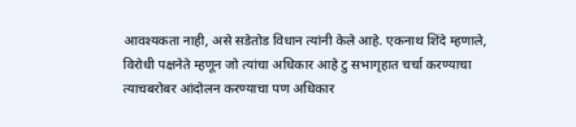आवश्यकता नाही, असे सडेतोड विधान त्यांनी केले आहे. एकनाथ शिंदे म्हणाले, विरोधी पक्षनेते म्हणून जो त्यांचा अधिकार आहे टु सभागृहात चर्चा करण्याचा त्याचबरोबर आंदोलन करण्याचा पण अधिकार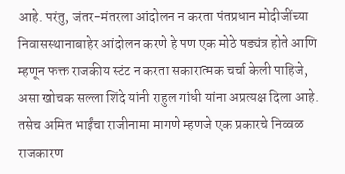आहे. परंतु, जंतर-मंतरला आंदोलन न करता पंतप्रधान मोदीजींच्या निवासस्थानाबाहेर आंदोलन करणे हे पण एक मोठे षड्यंत्र होते आणि म्हणून फक्त राजकीय स्टंट न करता सकारात्मक चर्चा केली पाहिजे, असा खोचक सल्ला शिंदे यांनी राहुल गांधी यांना अप्रत्यक्ष दिला आहे. तसेच अमित भाईंचा राजीनामा मागणे म्हणजे एक प्रकारचे निव्वळ राजकारण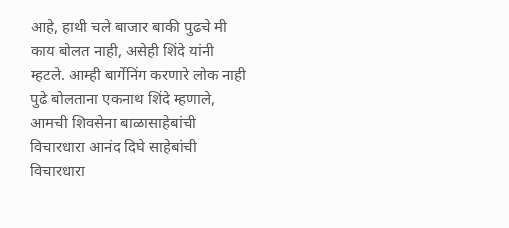आहे, हाथी चले बाजार बाकी पुढचे मी काय बोलत नाही, असेही शिंदे यांनी म्हटले. आम्ही बार्गेनिंग करणारे लोक नाही पुढे बोलताना एकनाथ शिंदे म्हणाले, आमची शिवसेना बाळासाहेबांची विचारधारा आनंद दिघे साहेबांची विचारधारा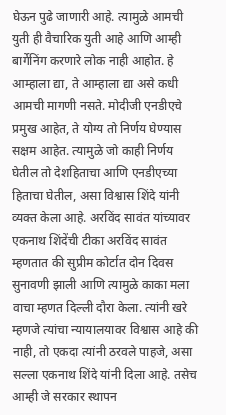घेऊन पुढे जाणारी आहे. त्यामुळे आमची युती ही वैचारिक युती आहे आणि आम्ही बार्गेनिंग करणारे लोक नाही आहोत. हे आम्हाला द्या, ते आम्हाला द्या असे कधी आमची मागणी नसते. मोदीजी एनडीएचे प्रमुख आहेत, ते योग्य तो निर्णय घेण्यास सक्षम आहेत. त्यामुळे जो काही निर्णय घेतील तो देशहिताचा आणि एनडीएच्या हिताचा घेतील, असा विश्वास शिंदे यांनी व्यक्त केला आहे. अरविंद सावंत यांच्यावर एकनाथ शिंदेंची टीका अरविंद सावंत म्हणतात की सुप्रीम कोर्टात दोन दिवस सुनावणी झाली आणि त्यामुळे काका मला वाचा म्हणत दिल्ली दौरा केला. त्यांनी खरे म्हणजे त्यांचा न्यायालयावर विश्वास आहे की नाही, तो एकदा त्यांनी ठरवले पाहजे, असा सल्ला एकनाथ शिंदे यांनी दिला आहे. तसेच आम्ही जे सरकार स्थापन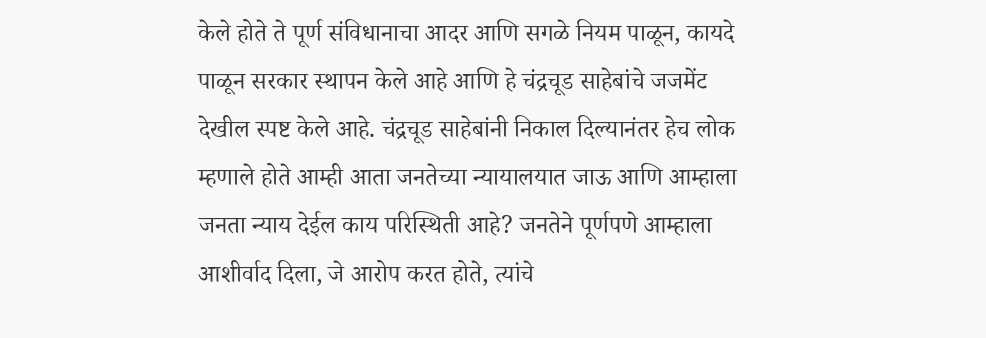केले होते ते पूर्ण संविधानाचा आदर आणि सगळे नियम पाळून, कायदे पाळून सरकार स्थापन केले आहे आणि हे चंद्रचूड साहेबांचे जजमेंट देखील स्पष्ट केले आहे. चंद्रचूड साहेबांनी निकाल दिल्यानंतर हेच लोक म्हणाले होते आम्ही आता जनतेच्या न्यायालयात जाऊ आणि आम्हाला जनता न्याय देईल काय परिस्थिती आहे? जनतेने पूर्णपणे आम्हाला आशीर्वाद दिला, जे आरोप करत होते, त्यांचे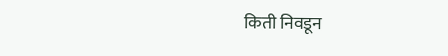किती निवडून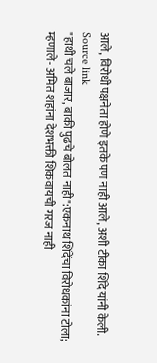आले, विरोधी पक्षनेता होणे इतके पण नाही आले, अशी टीका शिंदे यांनी केली.
Source link
"हाथी चले बाजार, बाकी पुढचे बोलत नाही":एकनाथ शिंदेंचा विरोधकांना टोला; म्हणाले- अमित शहांना देशभक्ती शिकवायची गरज नाही